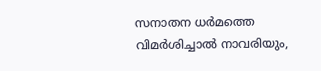സനാതന ധര്‍മത്തെ വിമര്‍ശിച്ചാല്‍ നാവരിയും,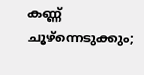കണ്ണ് ചൂഴ്ന്നെടുക്കും;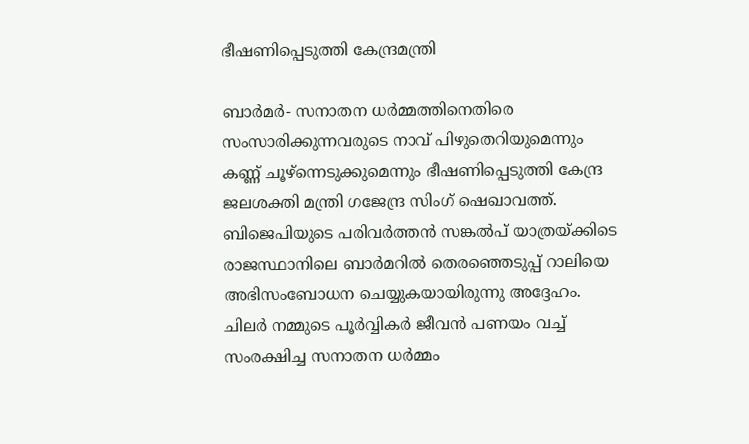ഭീഷണിപ്പെടുത്തി കേന്ദ്രമന്ത്രി

ബാര്‍മര്‍- സനാതന ധര്‍മ്മത്തിനെതിരെ സംസാരിക്കുന്നവരുടെ നാവ് പിഴുതെറിയുമെന്നും കണ്ണ് ചൂഴ്‌ന്നെടുക്കുമെന്നും ഭീഷണിപ്പെടുത്തി കേന്ദ്ര ജലശക്തി മന്ത്രി ഗജേന്ദ്ര സിംഗ് ഷെഖാവത്ത്.
ബിജെപിയുടെ പരിവര്‍ത്തന്‍ സങ്കല്‍പ് യാത്രയ്ക്കിടെ രാജസ്ഥാനിലെ ബാര്‍മറില്‍ തെരഞ്ഞെടുപ്പ് റാലിയെ അഭിസംബോധന ചെയ്യുകയായിരുന്നു അദ്ദേഹം. ചിലര്‍ നമ്മുടെ പൂര്‍വ്വികര്‍ ജീവന്‍ പണയം വച്ച് സംരക്ഷിച്ച സനാതന ധര്‍മ്മം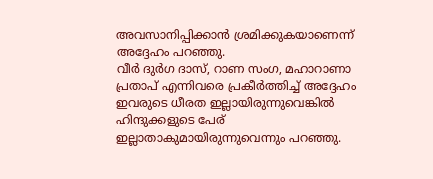അവസാനിപ്പിക്കാന്‍ ശ്രമിക്കുകയാണെന്ന് അദ്ദേഹം പറഞ്ഞു.
വീര്‍ ദുര്‍ഗ ദാസ്, റാണ സംഗ, മഹാറാണാ പ്രതാപ് എന്നിവരെ പ്രകീര്‍ത്തിച്ച് അദ്ദേഹം ഇവരുടെ ധീരത ഇല്ലായിരുന്നുവെങ്കില്‍ ഹിന്ദുക്കളുടെ പേര് ഇല്ലാതാകുമായിരുന്നുവെന്നും പറഞ്ഞു.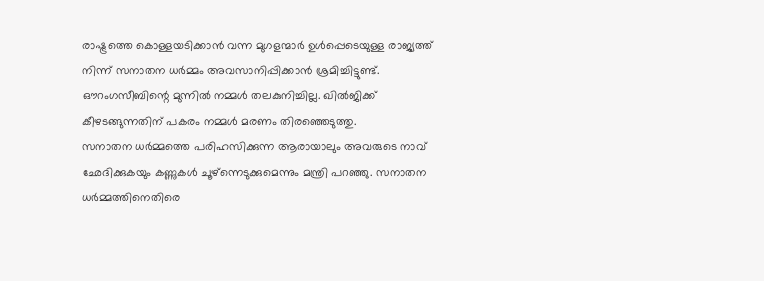രാഷ്ട്രത്തെ കൊള്ളയടിക്കാന്‍ വന്ന മുഗളന്മാര്‍ ഉള്‍പ്പെടെയുള്ള രാജ്യത്ത് നിന്ന് സനാതന ധര്‍മ്മം അവസാനിപ്പിക്കാന്‍ ശ്രമിച്ചിട്ടുണ്ട്. ഔറംഗസീബിന്റെ മുന്നില്‍ നമ്മള്‍ തലകുനിച്ചില്ല. ഖില്‍ജിക്ക് കീഴടങ്ങുന്നതിന് പകരം നമ്മള്‍ മരണം തിരഞ്ഞെടുത്തു.
സനാതന ധര്‍മ്മത്തെ പരിഹസിക്കുന്ന ആരായാലും അവരുടെ നാവ് ഛേദിക്കുകയും കണ്ണുകള്‍ ചൂഴ്‌ന്നെടുക്കുമെന്നും മന്ത്രി പറഞ്ഞു. സനാതന ധര്‍മ്മത്തിനെതിരെ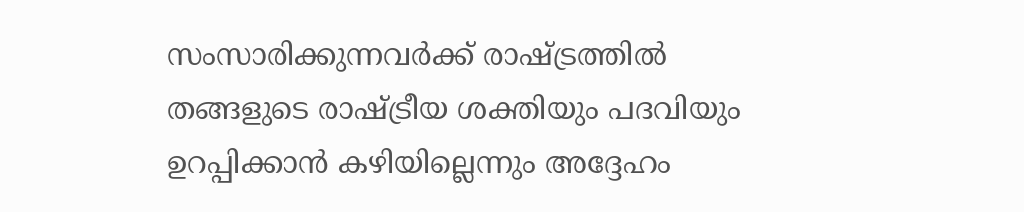സംസാരിക്കുന്നവര്‍ക്ക് രാഷ്ട്രത്തില്‍ തങ്ങളുടെ രാഷ്ട്രീയ ശക്തിയും പദവിയും ഉറപ്പിക്കാന്‍ കഴിയില്ലെന്നും അദ്ദേഹം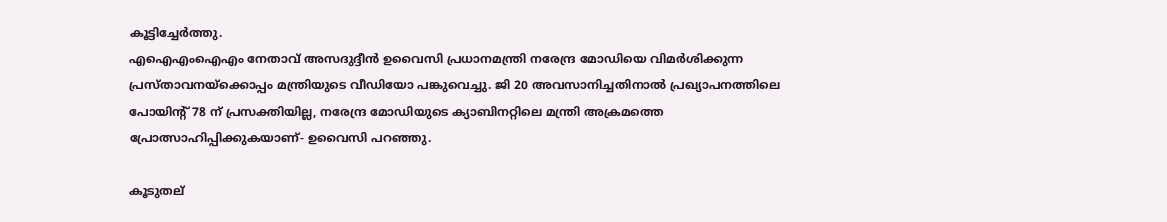കൂട്ടിച്ചേര്‍ത്തു.
എഐഎംഐഎം നേതാവ് അസദുദ്ദീന്‍ ഉവൈസി പ്രധാനമന്ത്രി നരേന്ദ്ര മോഡിയെ വിമര്‍ശിക്കുന്ന പ്രസ്താവനയ്‌ക്കൊപ്പം മന്ത്രിയുടെ വീഡിയോ പങ്കുവെച്ചു. ജി 20 അവസാനിച്ചതിനാല്‍ പ്രഖ്യാപനത്തിലെ പോയിന്റ് 78 ന് പ്രസക്തിയില്ല, നരേന്ദ്ര മോഡിയുടെ ക്യാബിനറ്റിലെ മന്ത്രി അക്രമത്തെ പ്രോത്സാഹിപ്പിക്കുകയാണ്- ഉവൈസി പറഞ്ഞു.

കൂടുതല്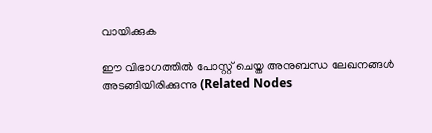വായിക്കുക

ഈ വിഭാഗത്തിൽ പോസ്റ്റ് ചെയ്ത അനുബന്ധ ലേഖനങ്ങൾ അടങ്ങിയിരിക്കുന്നു (Related Nodes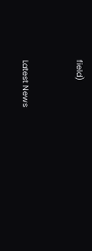field)



Latest News